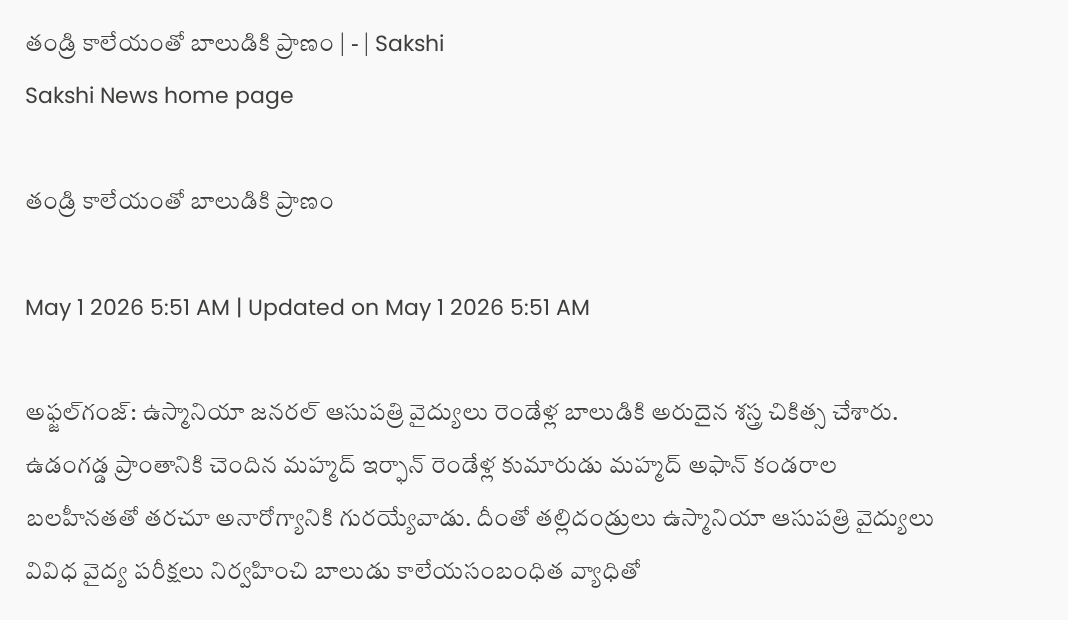తండ్రి కాలేయంతో బాలుడికి ప్రాణం | - | Sakshi
Sakshi News home page

తండ్రి కాలేయంతో బాలుడికి ప్రాణం

May 1 2026 5:51 AM | Updated on May 1 2026 5:51 AM

అఫ్జల్‌గంజ్‌: ఉస్మానియా జనరల్‌ ఆసుపత్రి వైద్యులు రెండేళ్ల బాలుడికి అరుదైన శస్త్ర చికిత్స చేశారు. ఉడంగడ్డ ప్రాంతానికి చెందిన మహ్మద్‌ ఇర్ఫాన్‌ రెండేళ్ల కుమారుడు మహ్మద్‌ అఫాన్‌ కండరాల బలహీనతతో తరచూ అనారోగ్యానికి గురయ్యేవాడు. దీంతో తల్లిదండ్రులు ఉస్మానియా ఆసుపత్రి వైద్యులు వివిధ వైద్య పరీక్షలు నిర్వహించి బాలుడు కాలేయసంబంధిత వ్యాధితో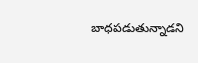బాధపడుతున్నాడని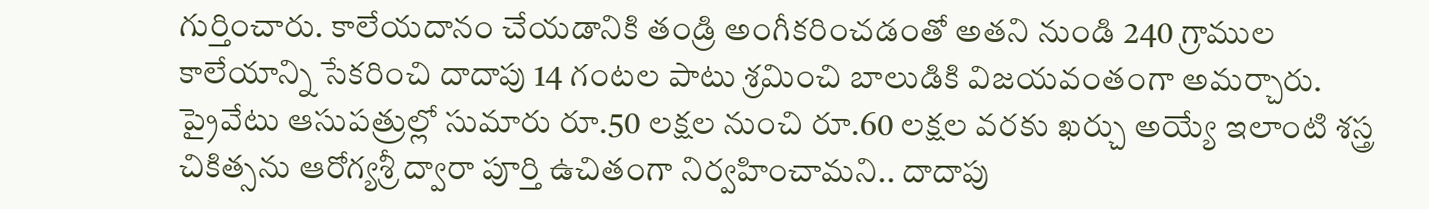గుర్తించారు. కాలేయదానం చేయడానికి తండ్రి అంగీకరించడంతో అతని నుండి 240 గ్రాముల కాలేయాన్ని సేకరించి దాదాపు 14 గంటల పాటు శ్రమించి బాలుడికి విజయవంతంగా అమర్చారు. ప్రైవేటు ఆసుపత్రుల్లో సుమారు రూ.50 లక్షల నుంచి రూ.60 లక్షల వరకు ఖర్చు అయ్యే ఇలాంటి శస్త్ర చికిత్సను ఆరోగ్యశ్రీ ద్వారా పూర్తి ఉచితంగా నిర్వహించామని.. దాదాపు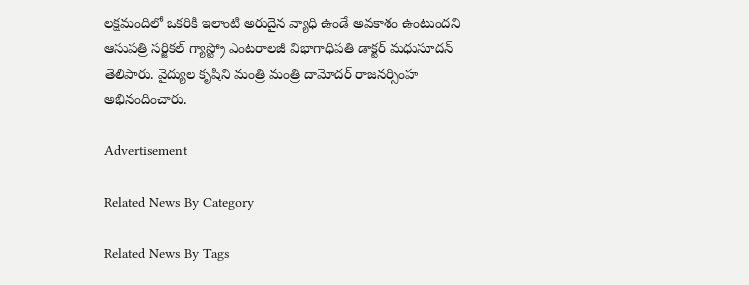లక్షమందిలో ఒకరికి ఇలాంటి అరుదైన వ్యాధి ఉండే అవకాశం ఉంటుందని ఆసుపత్రి సర్జికల్‌ గ్యాస్ట్రో ఎంటరాలజీ విభాగాధిపతి డాక్టర్‌ మధుసూదన్‌ తెలిపారు. వైద్యుల కృషిని మంత్రి మంత్రి దామోదర్‌ రాజనర్సింహ అభినందించారు.

Advertisement

Related News By Category

Related News By Tags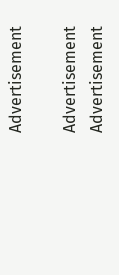Advertisement

Advertisement
Advertisement